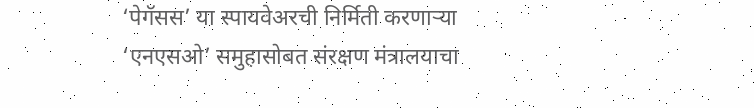‘पेगॅसस’ या स्पायवेअरची निर्मिती करणाऱ्या ‘एनएसओ’ समुहासोबत संरक्षण मंत्रालयाचा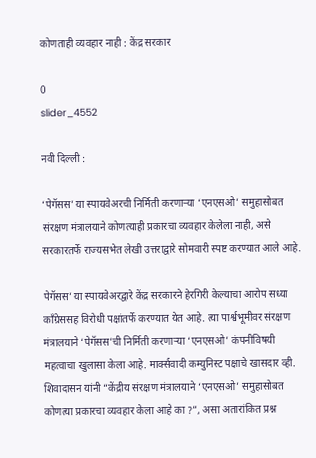कोणताही व्यवहार नाही : केंद्र सरकार

0
slider_4552

नवी दिल्ली :

‘पेगॅसस’ या स्पायवेअरची निर्मिती करणाऱ्या ‘एनएसओ’ समुहासोबत संरक्षण मंत्रालयाने कोणत्याही प्रकारचा व्यवहार केलेला नाही, असे सरकारतर्फे राज्यसभेत लेखी उत्तराद्वारे सोमवारी स्पष्ट करण्यात आले आहे.

पेगॅसस’ या स्पायवेअरद्वारे केंद्र सरकारने हेरगिरी केल्याचा आरोप सध्या काँग्रेससह विरोधी पक्षांतर्फे करण्यात येत आहे. त्या पार्श्वभूमीवर संरक्षण मंत्रालयाने ‘पेगॅसस’ची निर्मिती करणाऱ्या ‘एनएसओ’ कंपनीविषयी महत्वाचा खुलासा केला आहे. मार्क्सवादी कम्युनिस्ट पक्षाचे खासदार व्ही. शिवादासन यांनी “केंद्रीय संरक्षण मंत्रालयाने ‘एनएसओ’ समुहासोबत कोणत्या प्रकारचा व्यवहार केला आहे का ?”, असा अतारांकित प्रश्न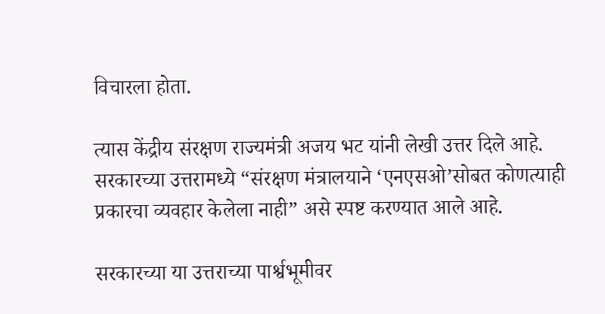विचारला होता.

त्यास केंद्रीय संरक्षण राज्यमंत्री अजय भट यांनी लेखी उत्तर दिले आहे. सरकारच्या उत्तरामध्ये “संरक्षण मंत्रालयाने ‘एनएसओ’सोबत कोणत्याही प्रकारचा व्यवहार केलेला नाही” असे स्पष्ट करण्यात आले आहे.

सरकारच्या या उत्तराच्या पार्श्वभूमीवर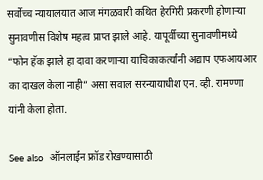सर्वोच्च न्यायालयात आज मंगळवारी कथित हेरगिरी प्रकरणी होणाऱ्या सुनावणीस विशेष महत्व प्राप्त झाले आहे. यापूर्वीच्या सुनावणीमध्ये “फोन हॅक झाले हा दावा करणाऱ्या याचिकाकर्त्यांनी अद्याप एफआयआर का दाखल केला नाही” असा सवाल सरन्यायाधीश एन. व्ही. रामण्णा यांनी केला होता.

See also  ऑनलाईन फ्रॉड रोखण्यासाठी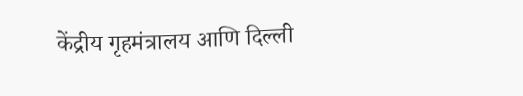केंद्रीय गृहमंत्रालय आणि दिल्ली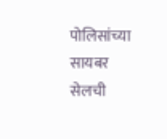पोलिसांच्या सायबर सेलची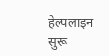हेल्पलाइन सुरू